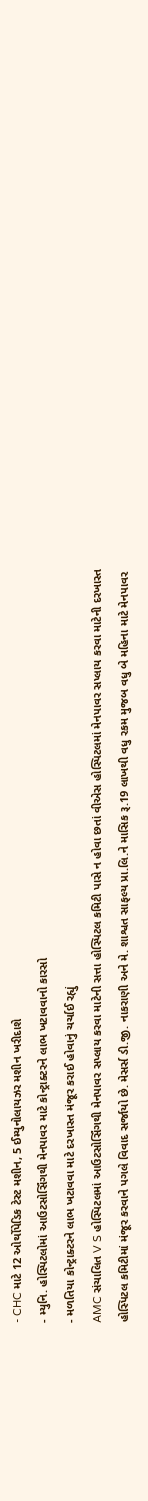- CHC માટે 12 ઓર્થોપેડિક ટેસ્ટ મશીન, 5 ઈમ્યુનોલાયઝર મશીન ખરીદાશે
- મ્યુનિ. હોસ્પિટલોમાં આઉટસોર્સિંગથી મેનપાવર માટે કોન્ટ્રાક્ટરને લાભ ખટાવવાનો કારસો
- મળતિયા કોન્ટ્રાક્ટરને લાભ ખટાવવા માટે દરખાસ્ત મંજૂર કરાઈ હોવાનું ચર્ચાઈ રહ્યું
AMC સંચાલિત V S હોસ્પિટલમાં આઉટસોર્સિંગથી મેનપાવર સપ્લાય કરવા માટેની સત્તા હોસ્પિટલ કમિટી પાસે ન હોવા છતાં વીએસ હોસ્પિટલમાં મેનપાવર સપ્લાય કરવા માટેની દરખાસ્ત હોસ્પિટલ કમિટીમાં મંજૂર કરવાને પગલે વિવાદ સર્જાયો છે. મેસર્સ ડી.જી. નાકરાણી અને મે. શાશ્વત સાફલ્ય પ્રા.લિ.ને માસિક રૂ.19 લાખથી વધુ રકમ મુજબ વધુ બે મહિના માટે મેનપાવર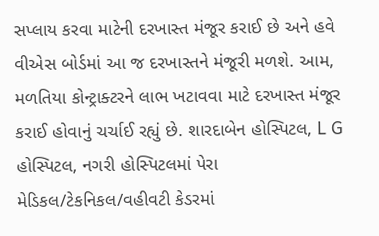સપ્લાય કરવા માટેની દરખાસ્ત મંજૂર કરાઈ છે અને હવે વીએસ બોર્ડમાં આ જ દરખાસ્તને મંજૂરી મળશે. આમ, મળતિયા કોન્ટ્રાક્ટરને લાભ ખટાવવા માટે દરખાસ્ત મંજૂર કરાઈ હોવાનું ચર્ચાઈ રહ્યું છે. શારદાબેન હોસ્પિટલ, L G હોસ્પિટલ, નગરી હોસ્પિટલમાં પેરા મેડિકલ/ટેકનિકલ/વહીવટી કેડરમાં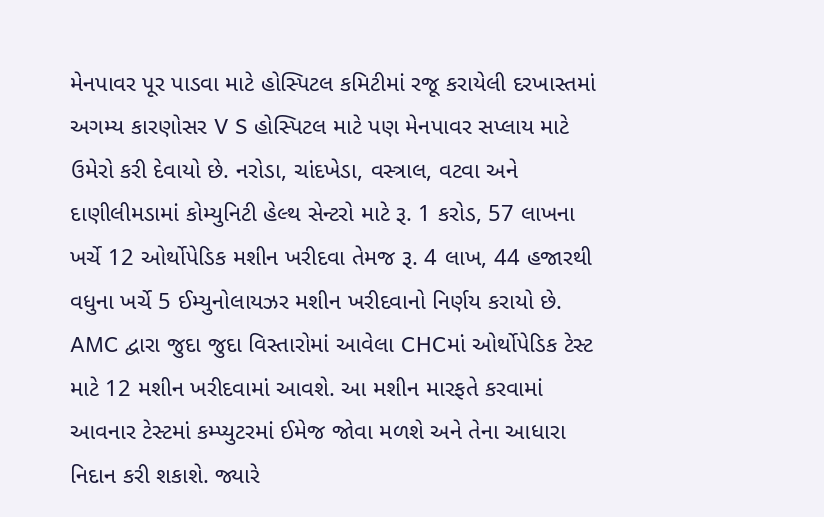મેનપાવર પૂર પાડવા માટે હોસ્પિટલ કમિટીમાં રજૂ કરાયેલી દરખાસ્તમાં અગમ્ય કારણોસર V S હોસ્પિટલ માટે પણ મેનપાવર સપ્લાય માટે ઉમેરો કરી દેવાયો છે. નરોડા, ચાંદખેડા, વસ્ત્રાલ, વટવા અને દાણીલીમડામાં કોમ્યુનિટી હેલ્થ સેન્ટરો માટે રૂ. 1 કરોડ, 57 લાખના ખર્ચે 12 ઓર્થોપેડિક મશીન ખરીદવા તેમજ રૂ. 4 લાખ, 44 હજારથી વધુના ખર્ચે 5 ઈમ્યુનોલાયઝર મશીન ખરીદવાનો નિર્ણય કરાયો છે. AMC દ્વારા જુદા જુદા વિસ્તારોમાં આવેલા CHCમાં ઓર્થોપેડિક ટેસ્ટ માટે 12 મશીન ખરીદવામાં આવશે. આ મશીન મારફતે કરવામાં આવનાર ટેસ્ટમાં કમ્પ્યુટરમાં ઈમેજ જોવા મળશે અને તેના આધારા નિદાન કરી શકાશે. જ્યારે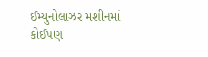ઈમ્યુનોલાઝર મશીનમાં કોઈપણ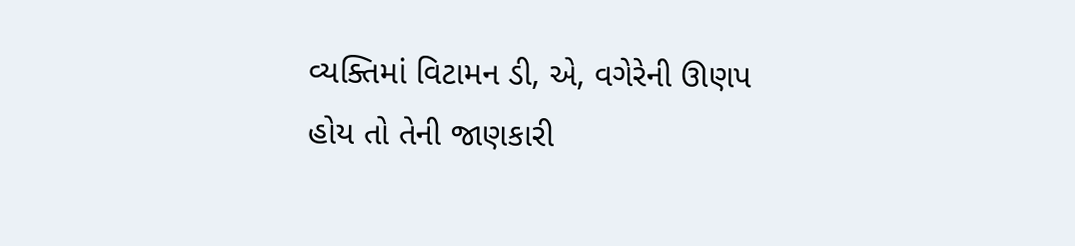વ્યક્તિમાં વિટામન ડી, એ, વગેરેની ઊણપ હોય તો તેની જાણકારી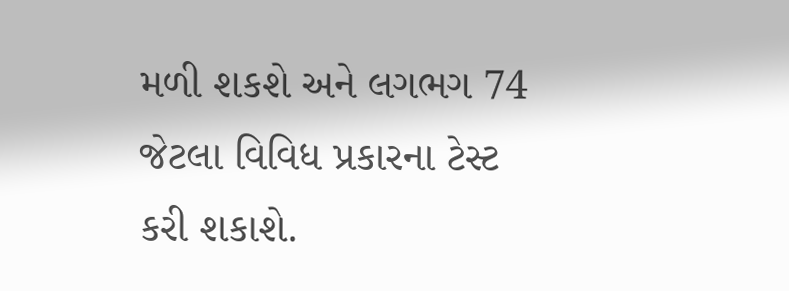મળી શકશે અને લગભગ 74 જેટલા વિવિધ પ્રકારના ટેસ્ટ કરી શકાશે.